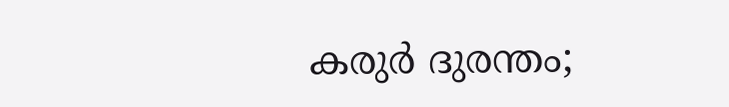കരുര്‍ ദുരന്തം;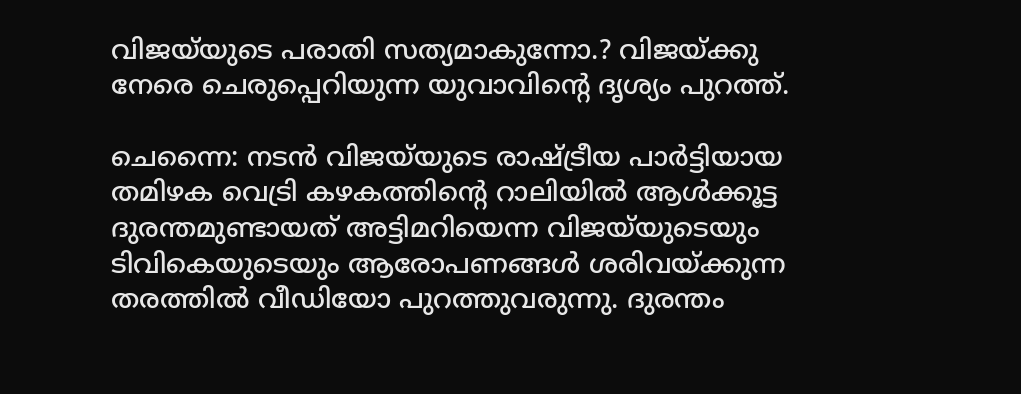വിജയ്‌യുടെ പരാതി സത്യമാകുന്നോ.? വിജയ്ക്കു നേരെ ചെരുപ്പെറിയുന്ന യുവാവിന്റെ ദൃശ്യം പുറത്ത്.

ചെന്നൈ: നടന്‍ വിജയ്‌യുടെ രാഷ്ട്രീയ പാര്‍ട്ടിയായ തമിഴക വെട്രി കഴകത്തിന്റെ റാലിയില്‍ ആള്‍ക്കൂട്ട ദുരന്തമുണ്ടായത് അട്ടിമറിയെന്ന വിജയ്‌യുടെയും ടിവികെയുടെയും ആരോപണങ്ങള്‍ ശരിവയ്ക്കുന്ന തരത്തില്‍ വീഡിയോ പുറത്തുവരുന്നു. ദുരന്തം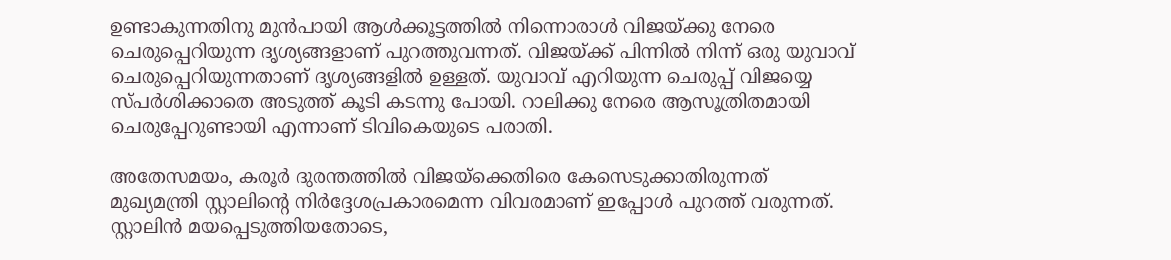ഉണ്ടാകുന്നതിനു മുന്‍പായി ആള്‍ക്കൂട്ടത്തില്‍ നിന്നൊരാള്‍ വിജയ്ക്കു നേരെ ചെരുപ്പെറിയുന്ന ദൃശ്യങ്ങളാണ് പുറത്തുവന്നത്. വിജയ്ക്ക് പിന്നില്‍ നിന്ന് ഒരു യുവാവ് ചെരുപ്പെറിയുന്നതാണ് ദൃശ്യങ്ങളില്‍ ഉള്ളത്. യുവാവ് എറിയുന്ന ചെരുപ്പ് വിജയ്യെ സ്പര്‍ശിക്കാതെ അടുത്ത് കൂടി കടന്നു പോയി. റാലിക്കു നേരെ ആസൂത്രിതമായി ചെരുപ്പേറുണ്ടായി എന്നാണ് ടിവികെയുടെ പരാതി.

അതേസമയം, കരൂര്‍ ദുരന്തത്തില്‍ വിജയ്‌ക്കെതിരെ കേസെടുക്കാതിരുന്നത് മുഖ്യമന്ത്രി സ്റ്റാലിന്റെ നിര്‍ദ്ദേശപ്രകാരമെന്ന വിവരമാണ് ഇപ്പോള്‍ പുറത്ത് വരുന്നത്. സ്റ്റാലിന്‍ മയപ്പെടുത്തിയതോടെ,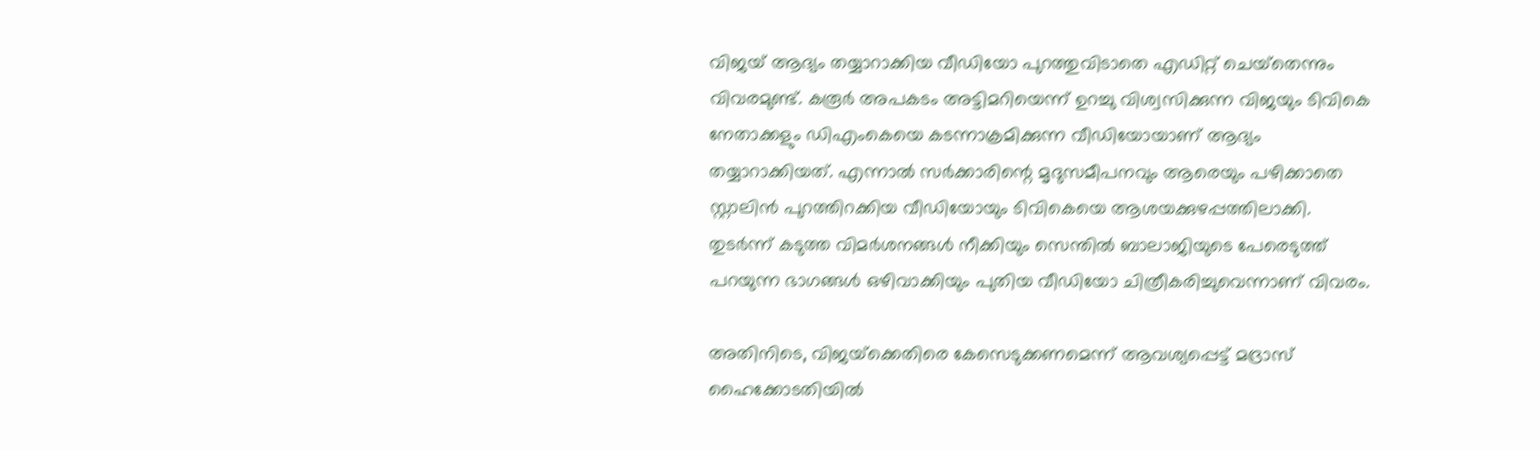വിജയ് ആദ്യം തയ്യാറാക്കിയ വീഡിയോ പുറത്തുവിടാതെ എഡിറ്റ് ചെയ്‌തെന്നും വിവരമുണ്ട്. കരൂര്‍ അപകടം അട്ടിമറിയെന്ന് ഉറച്ചു വിശ്വസിക്കുന്ന വിജയും ടിവികെ നേതാക്കളും ഡിഎംകെയെ കടന്നാക്രമിക്കുന്ന വീഡിയോയാണ് ആദ്യം തയ്യാറാക്കിയത്. എന്നാല്‍ സര്‍ക്കാരിന്റെ മൃദുസമീപനവും ആരെയും പഴിക്കാതെ സ്റ്റാലിന്‍ പുറത്തിറക്കിയ വീഡിയോയും ടിവികെയെ ആശയക്കുഴപ്പത്തിലാക്കി. തുടര്‍ന്ന് കടുത്ത വിമര്‍ശനങ്ങള്‍ നീക്കിയും സെന്തില്‍ ബാലാജിയുടെ പേരെടുത്ത് പറയുന്ന ഭാഗങ്ങള്‍ ഒഴിവാക്കിയും പുതിയ വീഡിയോ ചിത്രീകരിച്ചുവെന്നാണ് വിവരം.

അതിനിടെ, വിജയ്‌ക്കെതിരെ കേസെടുക്കണമെന്ന് ആവശ്യപ്പെട്ട് മദ്രാസ് ഹൈക്കോടതിയില്‍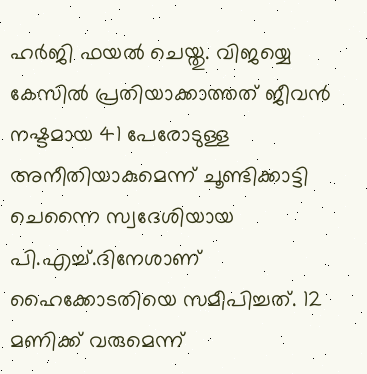ഹര്‍ജി ഫയല്‍ ചെയ്തു. വിജയ്യെ കേസില്‍ പ്രതിയാക്കാത്തത് ജീവന്‍ നഷ്ടമായ 41 പേരോടുള്ള അനീതിയാകുമെന്ന് ചൂണ്ടിക്കാട്ടി ചെന്നൈ സ്വദേശിയായ പി.എച്ച്.ദിനേശാണ് ഹൈക്കോടതിയെ സമീപിച്ചത്. 12 മണിക്ക് വരുമെന്ന്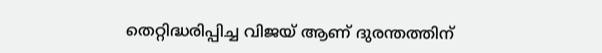തെറ്റിദ്ധരിപ്പിച്ച വിജയ് ആണ് ദുരന്തത്തിന്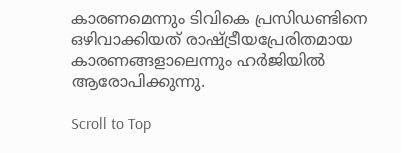കാരണമെന്നും ടിവികെ പ്രസിഡണ്ടിനെ ഒഴിവാക്കിയത് രാഷ്ട്രീയപ്രേരിതമായ കാരണങ്ങളാലെന്നും ഹര്‍ജിയില്‍ ആരോപിക്കുന്നു.

Scroll to Top